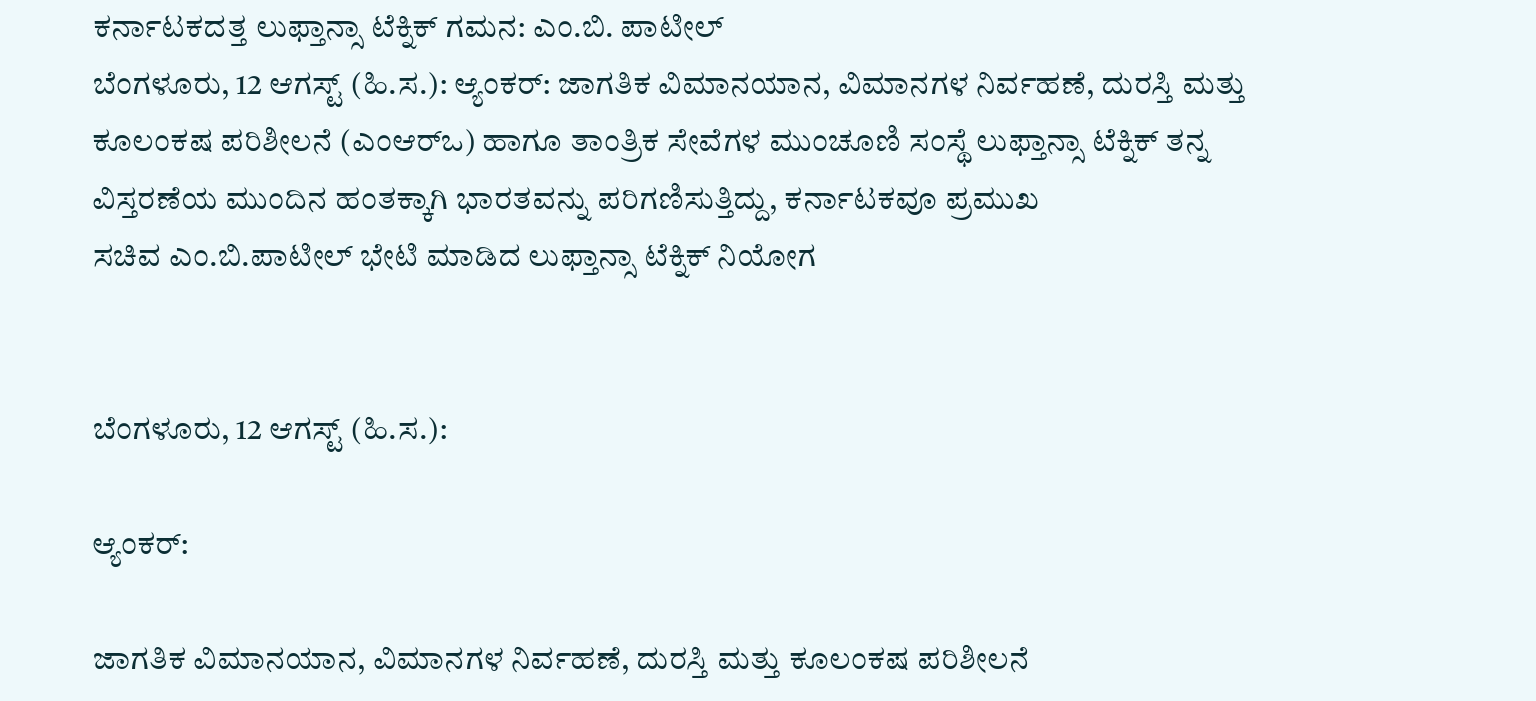ಕರ್ನಾಟಕದತ್ತ ಲುಫ್ತಾನ್ಸಾ ಟೆಕ್ನಿಕ್ ಗಮನ: ಎಂ.ಬಿ. ಪಾಟೀಲ್
ಬೆಂಗಳೂರು, 12 ಆಗಸ್ಟ್ (ಹಿ.ಸ.): ಆ್ಯಂಕರ್: ಜಾಗತಿಕ ವಿಮಾನಯಾನ, ವಿಮಾನಗಳ ನಿರ್ವಹಣೆ, ದುರಸ್ತಿ ಮತ್ತು ಕೂಲಂಕಷ ಪರಿಶೀಲನೆ (ಎಂಆರ್‌ಒ) ಹಾಗೂ ತಾಂತ್ರಿಕ ಸೇವೆಗಳ ಮುಂಚೂಣಿ ಸಂಸ್ಥೆ ಲುಫ್ತಾನ್ಸಾ ಟೆಕ್ನಿಕ್‌ ತನ್ನ ವಿಸ್ತರಣೆಯ ಮುಂದಿನ ಹಂತಕ್ಕಾಗಿ ಭಾರತವನ್ನು ಪರಿಗಣಿಸುತ್ತಿದ್ದು, ಕರ್ನಾಟಕವೂ ಪ್ರಮುಖ
ಸಚಿವ ಎಂ.ಬಿ.ಪಾಟೀಲ್ ಭೇಟಿ ಮಾಡಿದ ಲುಫ್ತಾನ್ಸಾ ಟೆಕ್ನಿಕ್ ನಿಯೋಗ


ಬೆಂಗಳೂರು, 12 ಆಗಸ್ಟ್ (ಹಿ.ಸ.):

ಆ್ಯಂಕರ್:

ಜಾಗತಿಕ ವಿಮಾನಯಾನ, ವಿಮಾನಗಳ ನಿರ್ವಹಣೆ, ದುರಸ್ತಿ ಮತ್ತು ಕೂಲಂಕಷ ಪರಿಶೀಲನೆ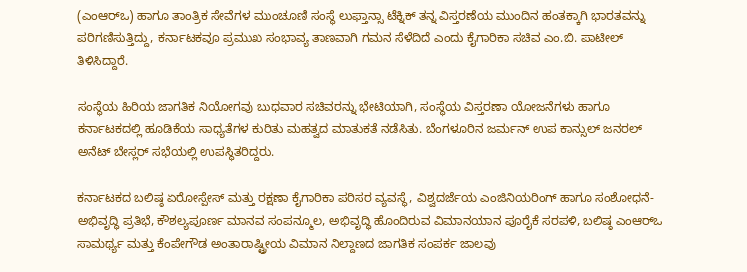(ಎಂಆರ್‌ಒ) ಹಾಗೂ ತಾಂತ್ರಿಕ ಸೇವೆಗಳ ಮುಂಚೂಣಿ ಸಂಸ್ಥೆ ಲುಫ್ತಾನ್ಸಾ ಟೆಕ್ನಿಕ್‌ ತನ್ನ ವಿಸ್ತರಣೆಯ ಮುಂದಿನ ಹಂತಕ್ಕಾಗಿ ಭಾರತವನ್ನು ಪರಿಗಣಿಸುತ್ತಿದ್ದು, ಕರ್ನಾಟಕವೂ ಪ್ರಮುಖ ಸಂಭಾವ್ಯ ತಾಣವಾಗಿ ಗಮನ ಸೆಳೆದಿದೆ ಎಂದು ಕೈಗಾರಿಕಾ ಸಚಿವ ಎಂ.ಬಿ. ಪಾಟೀಲ್ ತಿಳಿಸಿದ್ದಾರೆ.

ಸಂಸ್ಥೆಯ ಹಿರಿಯ ಜಾಗತಿಕ ನಿಯೋಗವು ಬುಧವಾರ ಸಚಿವರನ್ನು ಭೇಟಿಯಾಗಿ, ಸಂಸ್ಥೆಯ ವಿಸ್ತರಣಾ ಯೋಜನೆಗಳು ಹಾಗೂ ಕರ್ನಾಟಕದಲ್ಲಿ ಹೂಡಿಕೆಯ ಸಾಧ್ಯತೆಗಳ ಕುರಿತು ಮಹತ್ವದ ಮಾತುಕತೆ ನಡೆಸಿತು. ಬೆಂಗಳೂರಿನ ಜರ್ಮನ್ ಉಪ ಕಾನ್ಸುಲ್ ಜನರಲ್ ಅನೆಟ್ ಬೇಸ್ಲರ್ ಸಭೆಯಲ್ಲಿ ಉಪಸ್ಥಿತರಿದ್ದರು.

ಕರ್ನಾಟಕದ ಬಲಿಷ್ಠ ಏರೋಸ್ಪೇಸ್ ಮತ್ತು ರಕ್ಷಣಾ ಕೈಗಾರಿಕಾ ಪರಿಸರ ವ್ಯವಸ್ಥೆ, ವಿಶ್ವದರ್ಜೆಯ ಎಂಜಿನಿಯರಿಂಗ್ ಹಾಗೂ ಸಂಶೋಧನೆ-ಅಭಿವೃದ್ಧಿ ಪ್ರತಿಭೆ, ಕೌಶಲ್ಯಪೂರ್ಣ ಮಾನವ ಸಂಪನ್ಮೂಲ, ಅಭಿವೃದ್ಧಿ ಹೊಂದಿರುವ ವಿಮಾನಯಾನ ಪೂರೈಕೆ ಸರಪಳಿ, ಬಲಿಷ್ಠ ಎಂಆರ್‌ಒ ಸಾಮರ್ಥ್ಯ ಮತ್ತು ಕೆಂಪೇಗೌಡ ಅಂತಾರಾಷ್ಟ್ರೀಯ ವಿಮಾನ ನಿಲ್ದಾಣದ ಜಾಗತಿಕ ಸಂಪರ್ಕ ಜಾಲವು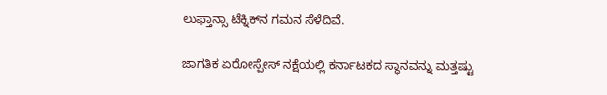ಲುಫ್ತಾನ್ಸಾ ಟೆಕ್ನಿಕ್‌ನ ಗಮನ ಸೆಳೆದಿವೆ.

ಜಾಗತಿಕ ಏರೋಸ್ಪೇಸ್‌ ನಕ್ಷೆಯಲ್ಲಿ ಕರ್ನಾಟಕದ ಸ್ಥಾನವನ್ನು ಮತ್ತಷ್ಟು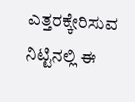ಎತ್ತರಕ್ಕೇರಿಸುವ ನಿಟ್ಟಿನಲ್ಲಿ ಈ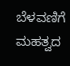ಬೆಳವಣಿಗೆ ಮಹತ್ವದ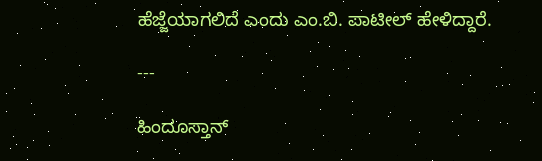ಹೆಜ್ಜೆಯಾಗಲಿದೆ ಎಂದು ಎಂ.ಬಿ. ಪಾಟೀಲ್ ಹೇಳಿದ್ದಾರೆ.

---

ಹಿಂದೂಸ್ತಾನ್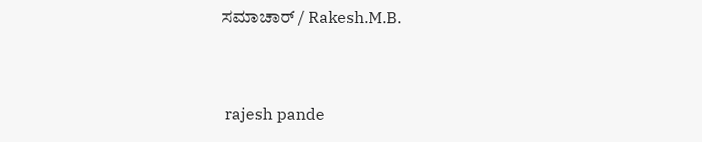ಸಮಾಚಾರ್ / Rakesh.M.B.


 rajesh pande